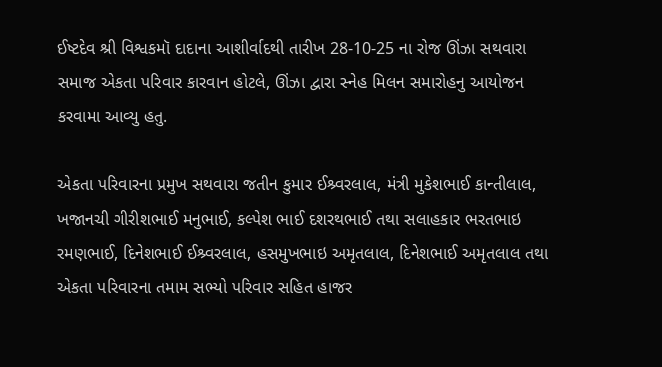ઈષ્ટદેવ શ્રી વિશ્વકમૉ દાદાના આશીર્વાદથી તારીખ 28-10-25 ના રોજ ઊંઝા સથવારા સમાજ એકતા પરિવાર કારવાન હોટલે, ઊંઝા દ્વારા સ્નેહ મિલન સમારોહનુ આયોજન કરવામા આવ્યુ હતુ.

એકતા પરિવારના પ્રમુખ સથવારા જતીન કુમાર ઈશ્ર્વરલાલ, મંત્રી મુકેશભાઈ કાન્તીલાલ, ખજાનચી ગીરીશભાઈ મનુભાઈ, કલ્પેશ ભાઈ દશરથભાઈ તથા સલાહકાર ભરતભાઇ રમણભાઈ, દિનેશભાઈ ઈશ્ર્વરલાલ, હસમુખભાઇ અમૃતલાલ, દિનેશભાઈ અમૃતલાલ તથા એકતા પરિવારના તમામ સભ્યો પરિવાર સહિત હાજર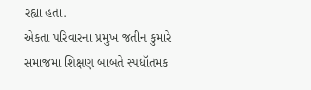રહ્યા હતા.
એકતા પરિવારના પ્રમુખ જતીન કુમારે સમાજમા શિક્ષણ બાબતે સ્પધૉતમક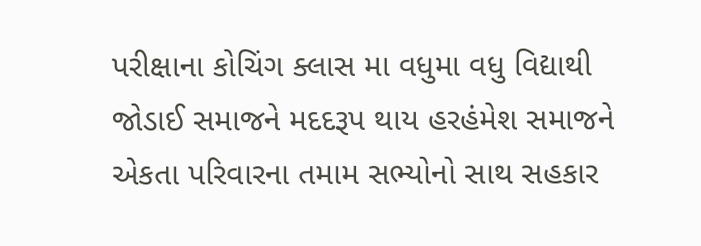પરીક્ષાના કોચિંગ ક્લાસ મા વધુમા વધુ વિદ્યાથી જોડાઈ સમાજને મદદરૂપ થાય હરહંમેશ સમાજને એકતા પરિવારના તમામ સભ્યોનો સાથ સહકાર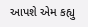આપશે એમ કહ્યુ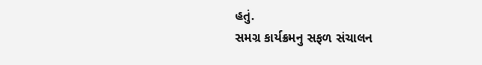હતું.
સમગ્ર કાર્યક્રમનુ સફળ સંચાલન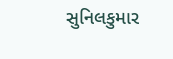સુનિલકુમાર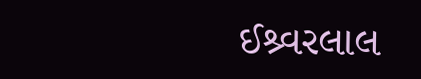ઈશ્ર્વરલાલ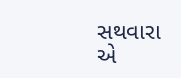સથવારા એ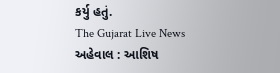કર્યુ હતું.
The Gujarat Live News
અહેવાલ : આશિષ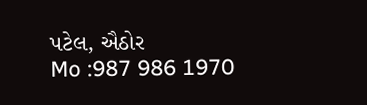પટેલ, ઐઠોર
Mo :987 986 1970